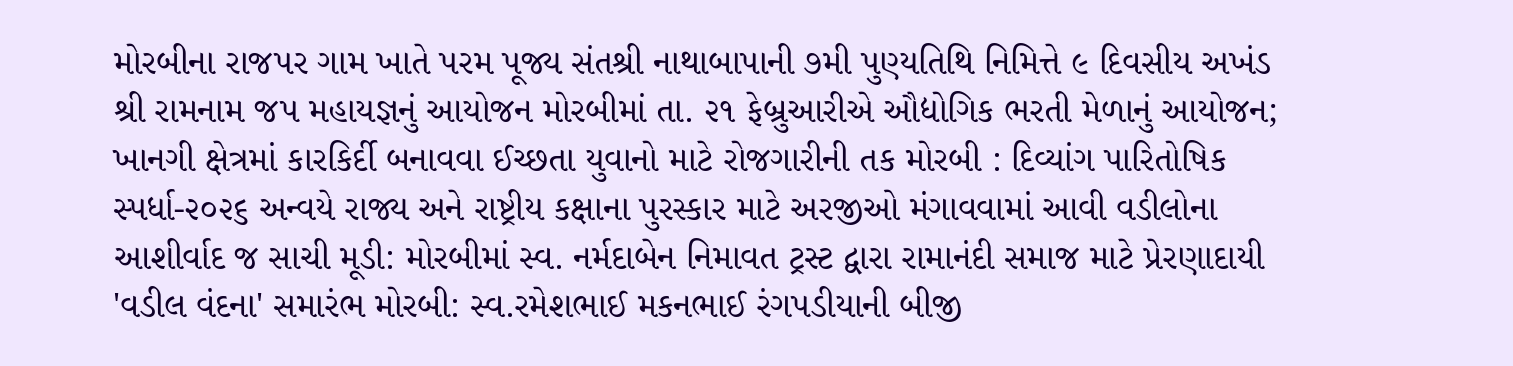મોરબીના રાજપર ગામ ખાતે પરમ પૂજ્ય સંતશ્રી નાથાબાપાની ૭મી પુણ્યતિથિ નિમિત્તે ૯ દિવસીય અખંડ શ્રી રામનામ જપ મહાયજ્ઞનું આયોજન મોરબીમાં તા. ૨૧ ફેબ્રુઆરીએ ઔદ્યોગિક ભરતી મેળાનું આયોજન; ખાનગી ક્ષેત્રમાં કારકિર્દી બનાવવા ઈચ્છતા યુવાનો માટે રોજગારીની તક મોરબી : દિવ્યાંગ પારિતોષિક સ્પર્ધા-૨૦૨૬ અન્વયે રાજ્ય અને રાષ્ટ્રીય કક્ષાના પુરસ્કાર માટે અરજીઓ મંગાવવામાં આવી વડીલોના આશીર્વાદ જ સાચી મૂડી: મોરબીમાં સ્વ. નર્મદાબેન નિમાવત ટ્રસ્ટ દ્વારા રામાનંદી સમાજ માટે પ્રેરણાદાયી 'વડીલ વંદના' સમારંભ મોરબી: સ્વ.રમેશભાઈ મકનભાઈ રંગપડીયાની બીજી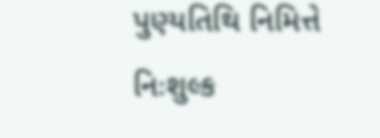પુણ્યતિથિ નિમિત્તે નિઃશુલ્ક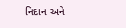નિદાન અને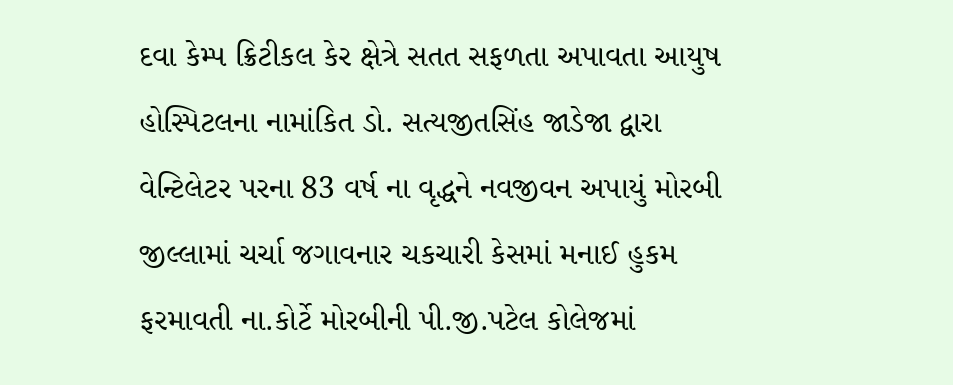દવા કેમ્પ ક્રિટીકલ કેર ક્ષેત્રે સતત સફળતા અપાવતા આયુષ હોસ્પિટલના નામાંકિત ડો. સત્યજીતસિંહ જાડેજા દ્વારા વેન્ટિલેટર પરના 83 વર્ષ ના વૃદ્ધને નવજીવન અપાયું મોરબી જીલ્લામાં ચર્ચા જગાવનાર ચકચારી કેસમાં મનાઈ હુકમ ફરમાવતી ના.કોર્ટે મોરબીની પી.જી.પટેલ કોલેજમાં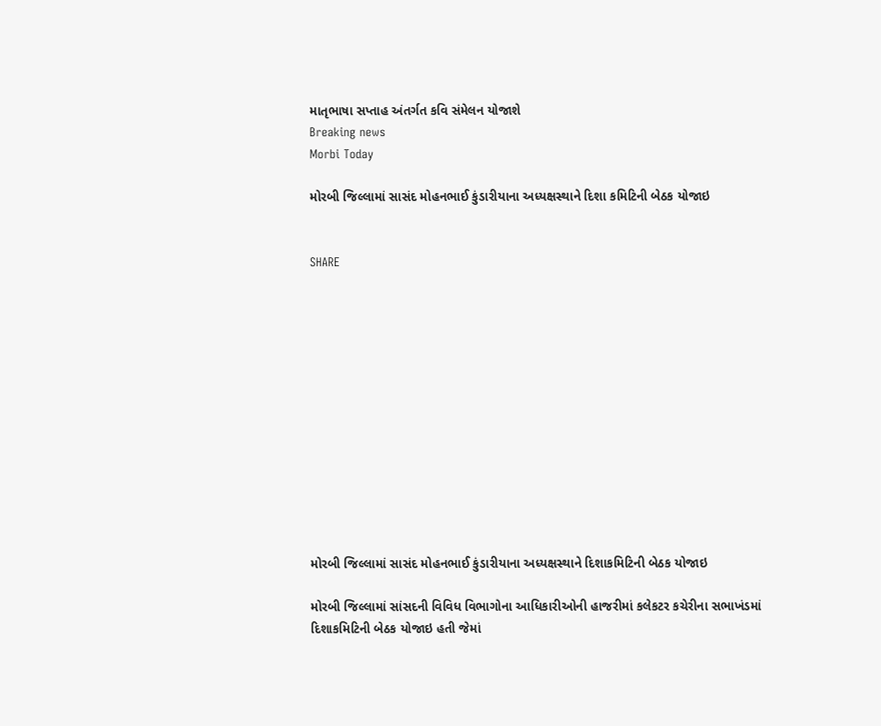માતૃભાષા સપ્તાહ અંતર્ગત કવિ સંમેલન યોજાશે
Breaking news
Morbi Today

મોરબી જિલ્લામાં સાસંદ મોહનભાઈ કુંડારીયાના અધ્યક્ષસ્થાને દિશા કમિટિની બેઠક યોજાઇ


SHARE













મોરબી જિલ્લામાં સાસંદ મોહનભાઈ કુંડારીયાના અધ્યક્ષસ્થાને દિશાકમિટિની બેઠક યોજાઇ

મોરબી જિલ્લામાં સાંસદની વિવિધ વિભાગોના આધિકારીઓની હાજરીમાં કલેકટર કચેરીના સભાખંડમાં દિશાકમિટિની બેઠક યોજાઇ હતી જેમાં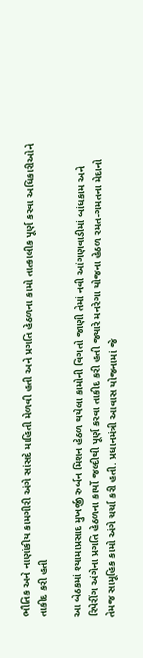ભૌતિક અને નાણાંકીય કામગીરી અંગે સાંસદે માહિતી મેળવી હતી અને પ્રગતિ હેઠળના કામો તાત્કાલીક પૂર્ણ કરવા અધિકારીઓને તાકીદ કરી હતી

આ બેઠકમાં શ્યામાપ્રસાદ મુખર્જી રુર્બન મિશન હેઠળ થયેલા કામોની વિગતો જાણી તેમાં નવી આંગણવાડીમાં બાંધકામ અને રિપેરીંગ અંગેના પ્રગતિ હેઠળના કાર્યો જલ્દીથી પૂર્ણ કરવા તાકીદ કરી હતી જ્યારે મનરેગા યોજના હેઠળ રમત-ગમતના મેદાનો તેમજ સામૂહિક કામો અંગે ચર્ચા કરી હતી. પ્રધાનમંત્રી આવાસ યોજનામાં જે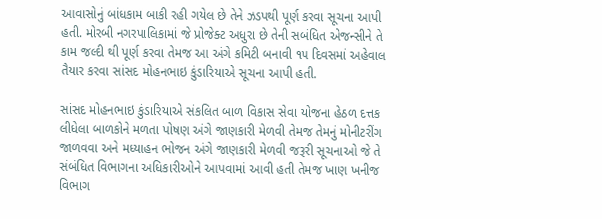આવાસોનું બાંધકામ બાકી રહી ગયેલ છે તેને ઝડપથી પૂર્ણ કરવા સૂચના આપી હતી. મોરબી નગરપાલિકામાં જે પ્રોજેક્ટ અધુરા છે તેની સબંધિત એજન્સીને તે કામ જલ્દી થી પૂર્ણ કરવા તેમજ આ અંગે કમિટી બનાવી ૧૫ દિવસમાં અહેવાલ તૈયાર કરવા સાંસદ મોહનભાઇ કુંડારિયાએ સૂચના આપી હતી.

સાંસદ મોહનભાઇ કુંડારિયાએ સંકલિત બાળ વિકાસ સેવા યોજના હેઠળ દત્તક લીધેલા બાળકોને મળતા પોષણ અંગે જાણકારી મેળવી તેમજ તેમનું મોનીટરીંગ જાળવવા અને મધ્યાહન ભોજન અંગે જાણકારી મેળવી જરૂરી સૂચનાઓ જે તે સંબંધિત વિભાગના અધિકારીઓને આપવામાં આવી હતી તેમજ ખાણ ખનીજ વિભાગ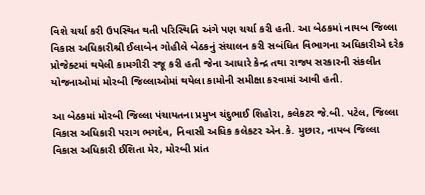વિશે ચર્ચા કરી ઉપસ્થિત થતી પરિસ્થિતિ અંગે પણ ચર્ચા કરી હતી. આ બેઠકમાં નાયબ જિલ્લા વિકાસ અધિકારીશ્રી ઈલાબેન ગોહીલે બેઠકનું સંચાલન કરી સબંધિત વિભાગના અધિકારીએ દરેક પ્રોજેક્ટમાં થયેલી કામગીરી રજૂ કરી હતી જેના આધારે કેન્દ્ર તથા રાજ્ય સરકારની સંકલીત યોજનાઓમાં મોરબી જિલ્લાઓમાં થયેલા કામોની સમીક્ષા કરવામાં આવી હતી.

આ બેઠકમાં મોરબી જિલ્લા પંચાયતના પ્રમુખ ચંદુભાઈ શિહોરા, કલેકટર જે.બી. પટેલ, જિલ્લા વિકાસ અધિકારી પરાગ ભગદેવ, નિવાસી અધિક કલેકટર એન.કે. મુછાર, નાયબ જિલ્લા વિકાસ અધિકારી ઈશિતા મેર, મોરબી પ્રાંત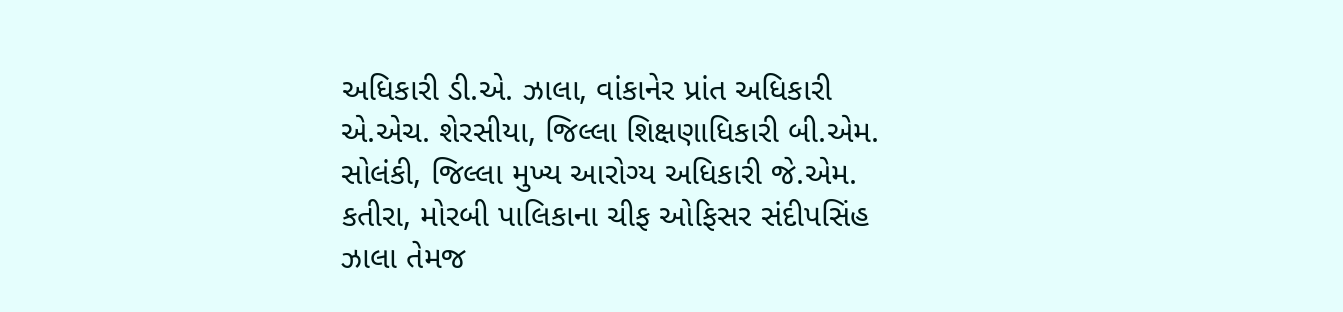અધિકારી ડી.એ. ઝાલા, વાંકાનેર પ્રાંત અધિકારી એ.એચ. શેરસીયા, જિલ્લા શિક્ષણાધિકારી બી.એમ. સોલંકી, જિલ્લા મુખ્ય આરોગ્ય અધિકારી જે.એમ. કતીરા, મોરબી પાલિકાના ચીફ ઓફિસર સંદીપસિંહ ઝાલા તેમજ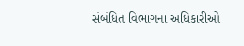સંબંધિત વિભાગના અધિકારીઓ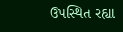ઉપસ્થિત રહ્યા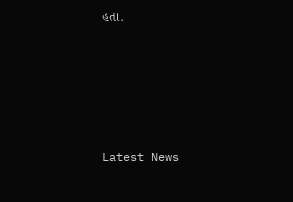હતા.








Latest News